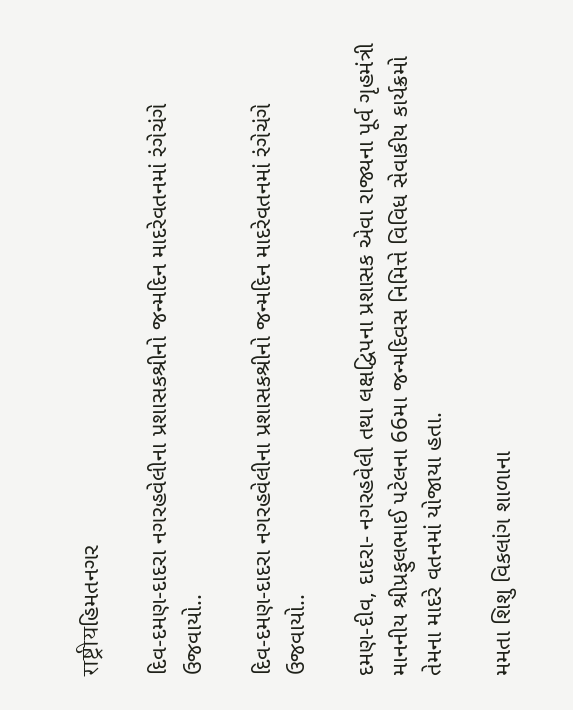राष्ट्रीयહિમતનગર

દિવ-દમણ-દાદરા નગરહવેલીના પ્રશાસકશ્રીનો જન્મદિન માદરેવતનમાં રંગેચંગે ઉજવાયો..

દિવ-દમણ-દાદરા નગરહવેલીના પ્રશાસકશ્રીનો જન્મદિન માદરેવતનમાં રંગેચંગે ઉજવાયો..

દમણ-દીવ, દાદરા- નગરહવેલી તથા લક્ષદ્વિપના પ્રશાસક એવા રાજ્યના પૂર્વ ગૃહમંત્રી માનનીય શ્રીપ્રફુલભાઈ પટેલના 66મા જન્મદિવસ નિમિત્તે વિવિધ સેવાકીય કાર્યક્રમો તેમના માદરે વતનમાં યોજાયા હતા.

મમતા શિશુ વિકલાંગ શાળાના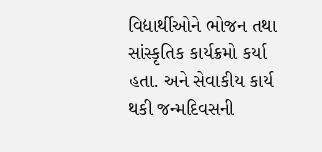વિદ્યાર્થીઓને ભોજન તથા સાંસ્કૃતિક કાર્યક્રમો કર્યા હતા. અને સેવાકીય કાર્ય થકી જન્મદિવસની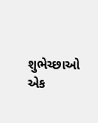શુભેચ્છાઓ એક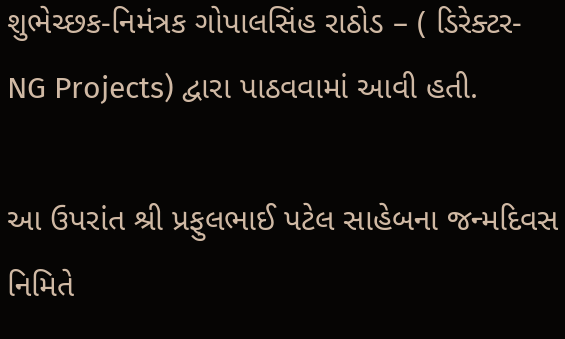શુભેચ્છક-નિમંત્રક ગોપાલસિંહ રાઠોડ – ( ડિરેક્ટર- NG Projects) દ્વારા પાઠવવામાં આવી હતી.

આ ઉપરાંત શ્રી પ્રફુલભાઈ પટેલ સાહેબના જન્મદિવસ નિમિતે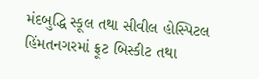મંદબુદ્ધિ સ્કૂલ તથા સીવીલ હોસ્પિટલ હિંમતનગરમાં ફ્રૂટ બિસ્કીટ તથા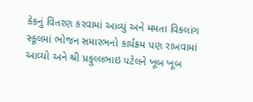કેકનું વિતરણ કરવામાં આવ્યું અને મમતા વિકલાંગ સ્કૂલમાં ભોજન સમારભનો કાર્યક્રમ પણ રાખવામાં આવ્યો અને શ્રી પ્રફુલ્લભાઇ પટેલને ખૂબ ખૂબ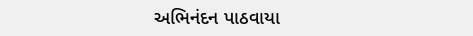અભિનંદન પાઠવાયા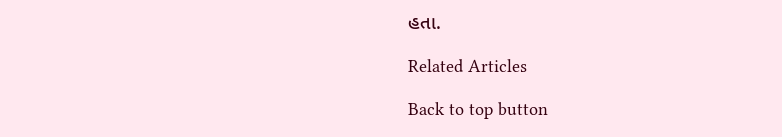હતા.

Related Articles

Back to top button